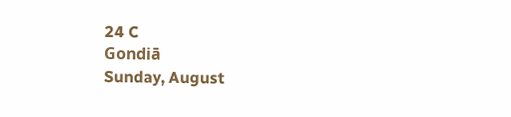24 C
Gondiā
Sunday, August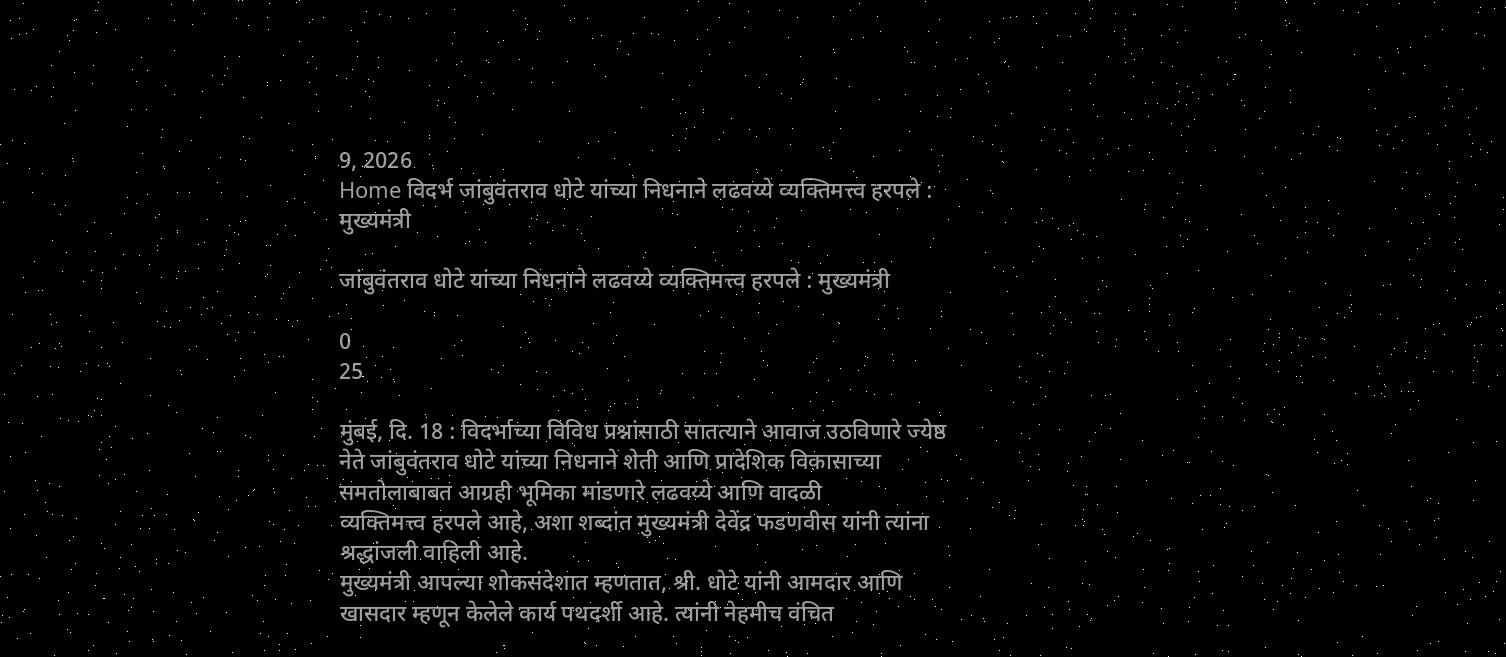9, 2026
Home विदर्भ जांबुवंतराव धोटे यांच्या निधनाने लढवय्ये व्यक्तिमत्त्व हरपले : मुख्यमंत्री

जांबुवंतराव धोटे यांच्या निधनाने लढवय्ये व्यक्तिमत्त्व हरपले : मुख्यमंत्री

0
25

मुंबई, दि. 18 : विदर्भाच्या विविध प्रश्नांसाठी सातत्याने आवाज उठविणारे ज्येष्ठ नेते जांबुवंतराव धोटे यांच्या निधनाने शेती आणि प्रादेशिक विकासाच्या समतोलाबाबत आग्रही भूमिका मांडणारे लढवय्ये आणि वादळी
व्यक्तिमत्त्व हरपले आहे, अशा शब्दांत मुख्यमंत्री देवेंद्र फडणवीस यांनी त्यांना श्रद्धांजली वाहिली आहे.
मुख्यमंत्री आपल्या शोकसंदेशात म्हणतात, श्री. धोटे यांनी आमदार आणि खासदार म्हणून केलेले कार्य पथदर्शी आहे. त्यांनी नेहमीच वंचित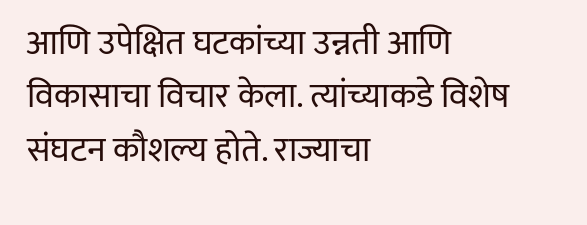आणि उपेक्षित घटकांच्या उन्नती आणि विकासाचा विचार केला. त्यांच्याकडे विशेष संघटन कौशल्य होते. राज्याचा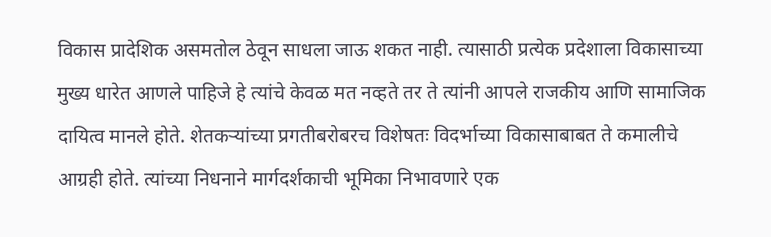विकास प्रादेशिक असमतोल ठेवून साधला जाऊ शकत नाही. त्यासाठी प्रत्येक प्रदेशाला विकासाच्या मुख्य धारेत आणले पाहिजे हे त्यांचे केवळ मत नव्हते तर ते त्यांनी आपले राजकीय आणि सामाजिक दायित्व मानले होते. शेतकऱ्यांच्या प्रगतीबरोबरच विशेषतः विदर्भाच्या विकासाबाबत ते कमालीचे आग्रही होते. त्यांच्या निधनाने मार्गदर्शकाची भूमिका निभावणारे एक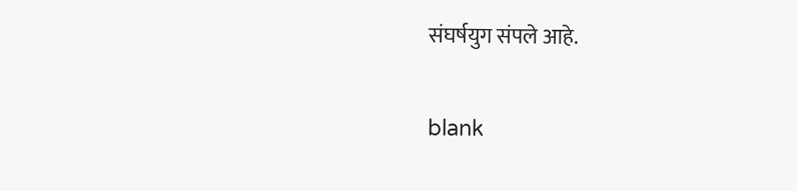संघर्षयुग संपले आहे.

blank